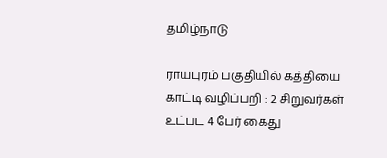தமிழ்நாடு

ராயபுரம் பகுதியில் கத்தியை காட்டி வழிப்பறி : 2 சிறுவர்கள் உட்பட 4 பேர் கைது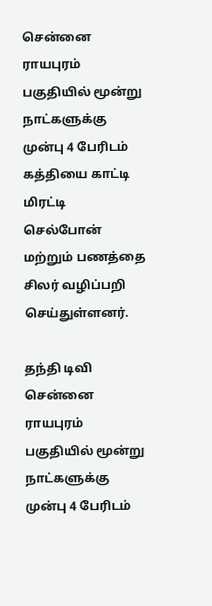சென்னை ராயபுரம் பகுதியில் மூன்று நாட்களுக்கு முன்பு 4 பேரிடம் கத்தியை காட்டி மிரட்டி செல்போன் மற்றும் பணத்தை சிலர் வழிப்பறி செய்துள்ளனர்.

தந்தி டிவி
சென்னை ராயபுரம் பகுதியில் மூன்று நாட்களுக்கு முன்பு 4 பேரிடம்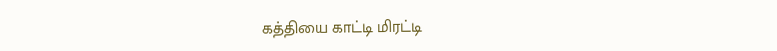கத்தியை காட்டி மிரட்டி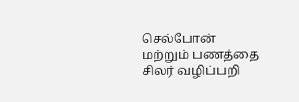செல்போன் மற்றும் பணத்தை சிலர் வழிப்பறி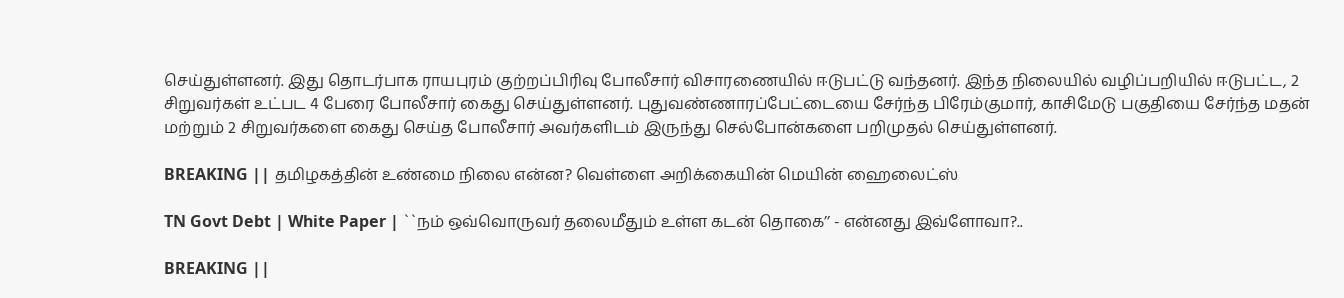செய்துள்ளனர். இது தொடர்பாக ராயபுரம் குற்றப்பிரிவு போலீசார் விசாரணையில் ஈடுபட்டு வந்தனர். இந்த நிலையில் வழிப்பறியில் ஈடுபட்ட, 2 சிறுவர்கள் உட்பட 4 பேரை போலீசார் கைது செய்துள்ளனர். புதுவண்ணாரப்பேட்டையை சேர்ந்த பிரேம்குமார், காசிமேடு பகுதியை சேர்ந்த மதன் மற்றும் 2 சிறுவர்களை கைது செய்த போலீசார் அவர்களிடம் இருந்து செல்போன்களை பறிமுதல் செய்துள்ளனர்.

BREAKING || தமிழகத்தின் உண்மை நிலை என்ன? வெள்ளை அறிக்கையின் மெயின் ஹைலைட்ஸ்

TN Govt Debt | White Paper | ``நம் ஒவ்வொருவர் தலைமீதும் உள்ள கடன் தொகை’’ - என்னது இவ்ளோவா?..

BREAKING ||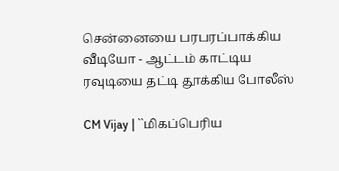சென்னையை பரபரப்பாக்கிய வீடியோ - ஆட்டம் காட்டிய ரவுடியை தட்டி தூக்கிய போலீஸ்

CM Vijay | ``மிகப்பெரிய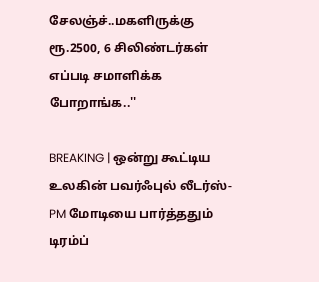சேலஞ்ச்..மகளிருக்கு ரூ.2500, 6 சிலிண்டர்கள் எப்படி சமாளிக்க போறாங்க..''

BREAKING | ஒன்று கூட்டிய உலகின் பவர்ஃபுல் லீடர்ஸ்-PM மோடியை பார்த்ததும் டிரம்ப்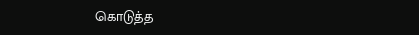கொடுத்த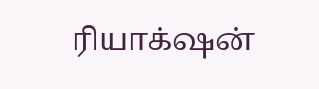ரியாக்‌ஷன்